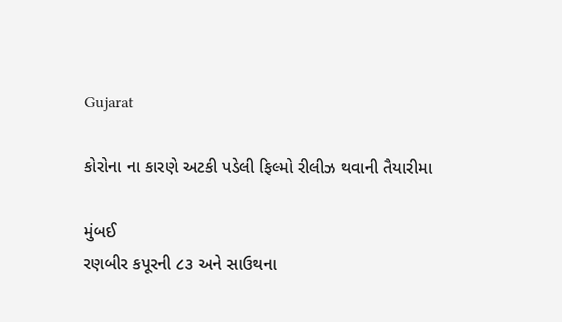Gujarat

કોરોના ના કારણે અટકી પડેલી ફિલ્મો રીલીઝ થવાની તૈયારીમા

મુંબઈ
રણબીર કપૂરની ૮૩ અને સાઉથના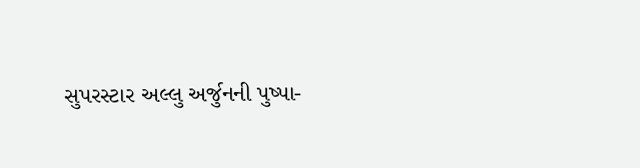સુપરસ્ટાર અલ્લુ અર્જુનની પુષ્પા-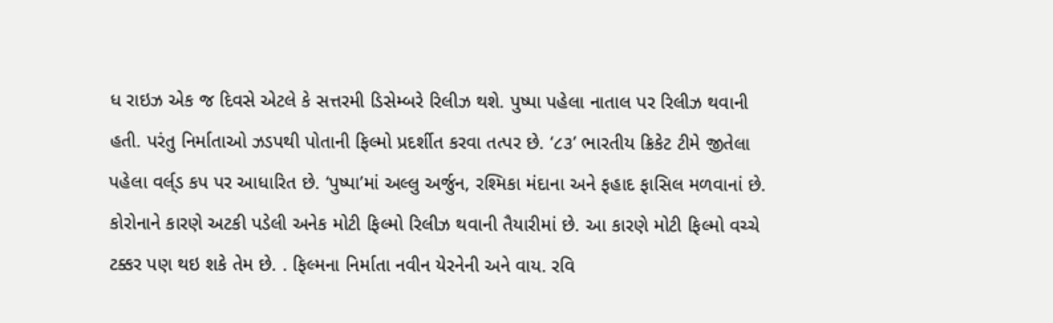ધ રાઇઝ એક જ દિવસે એટલે કે સત્તરમી ડિસેમ્બરે રિલીઝ થશે. પુષ્પા પહેલા નાતાલ પર રિલીઝ થવાની હતી. પરંતુ નિર્માતાઓ ઝડપથી પોતાની ફિલ્મો પ્રદર્શીત કરવા તત્પર છે. ‘૮૩’ ભારતીય ક્રિકેટ ટીમે જીતેલા પહેલા વર્લ્‌ડ કપ પર આધારિત છે. ‘પુષ્પા’માં અલ્લુ અર્જુન, રશ્મિકા મંદાના અને ફહાદ ફાસિલ મળવાનાં છે. કોરોનાને કારણે અટકી પડેલી અનેક મોટી ફિલ્મો રિલીઝ થવાની તૈયારીમાં છે. આ કારણે મોટી ફિલ્મો વચ્ચે ટક્કર પણ થઇ શકે તેમ છે. . ફિલ્મના નિર્માતા નવીન યેરનેની અને વાય. રવિ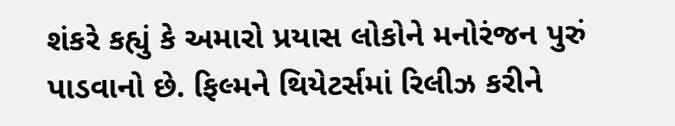શંકરે કહ્યું કે અમારો પ્રયાસ લોકોને મનોરંજન પુરું પાડવાનો છે. ફિલ્મને થિયેટર્સમાં રિલીઝ કરીને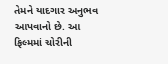તેમને યાદગાર અનુભવ આપવાનો છે. આ ફિલ્મમાં ચોરીની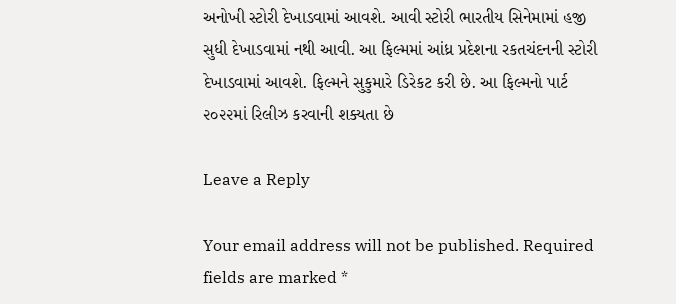અનોખી સ્ટોરી દેખાડવામાં આવશે. આવી સ્ટોરી ભારતીય સિનેમામાં હજી સુધી દેખાડવામાં નથી આવી. આ ફિલ્મમાં આંધ્ર પ્રદેશના રકતચંદનની સ્ટોરી દેખાડવામાં આવશે. ફિલ્મને સુકુમારે ડિરેકટ કરી છે. આ ફિલ્મનો પાર્ટ ૨૦૨૨માં રિલીઝ કરવાની શક્યતા છે

Leave a Reply

Your email address will not be published. Required fields are marked *